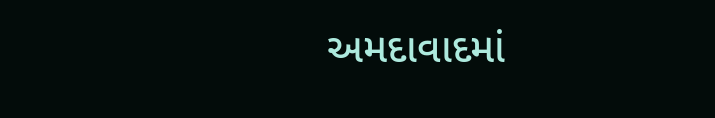અમદાવાદમાં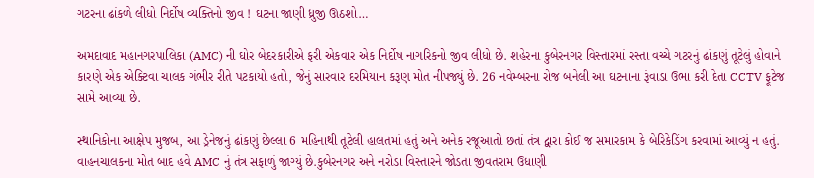ગટરના ઢાંકળે લીધો નિર્દોષ વ્યક્તિનો જીવ ! ઘટના જાણી ધ્રુજી ઊઠશો…

અમદાવાદ મહાનગરપાલિકા (AMC) ની ઘોર બેદરકારીએ ફરી એકવાર એક નિર્દોષ નાગરિકનો જીવ લીધો છે. શહેરના કુબેરનગર વિસ્તારમાં રસ્તા વચ્ચે ગટરનું ઢાંકણું તૂટેલું હોવાને કારણે એક એક્ટિવા ચાલક ગંભીર રીતે પટકાયો હતો, જેનું સારવાર દરમિયાન કરૂણ મોત નીપજ્યું છે. 26 નવેમ્બરના રોજ બનેલી આ ઘટનાના રૂંવાડા ઉભા કરી દેતા CCTV ફૂટેજ સામે આવ્યા છે.

સ્થાનિકોના આક્ષેપ મુજબ, આ ડ્રેનેજનું ઢાંકણું છેલ્લા 6 મહિનાથી તૂટેલી હાલતમાં હતું અને અનેક રજૂઆતો છતાં તંત્ર દ્વારા કોઈ જ સમારકામ કે બેરિકેડિંગ કરવામાં આવ્યું ન હતું. વાહનચાલકના મોત બાદ હવે AMC નું તંત્ર સફાળું જાગ્યું છે.કુબેરનગર અને નરોડા વિસ્તારને જોડતા જીવતરામ ઉધાણી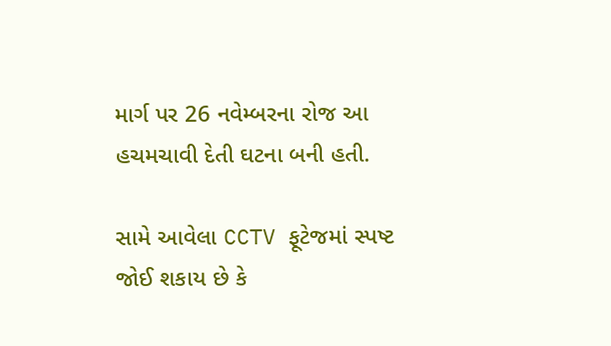માર્ગ પર 26 નવેમ્બરના રોજ આ હચમચાવી દેતી ઘટના બની હતી.

સામે આવેલા CCTV ફૂટેજમાં સ્પષ્ટ જોઈ શકાય છે કે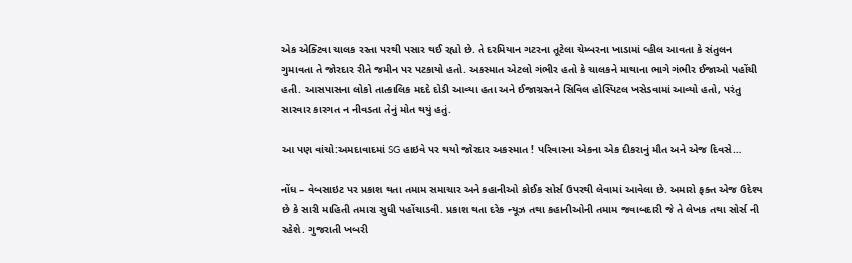એક એક્ટિવા ચાલક રસ્તા પરથી પસાર થઈ રહ્યો છે. તે દરમિયાન ગટરના તૂટેલા ચેમ્બરના ખાડામાં વ્હીલ આવતા કે સંતુલન ગુમાવતા તે જોરદાર રીતે જમીન પર પટકાયો હતો. અકસ્માત એટલો ગંભીર હતો કે ચાલકને માથાના ભાગે ગંભીર ઈજાઓ પહોંચી હતી. આસપાસના લોકો તાત્કાલિક મદદે દોડી આવ્યા હતા અને ઈજાગ્રસ્તને સિવિલ હોસ્પિટલ ખસેડવામાં આવ્યો હતો, પરંતુ સારવાર કારગત ન નીવડતા તેનું મોત થયું હતું.

આ પણ વાંચો:અમદાવાદમાં SG હાઇવે પર થયો જોરદાર અકસ્માત ! પરિવારના એકના એક દીકરાનું મૌત અને એજ દિવસે…

નોંધ – વેબસાઇટ પર પ્રકાશ થતા તમામ સમાચાર અને કહાનીઓ કોઈક સોર્સ ઉપરથી લેવામાં આવેલા છે. અમારો ફક્ત એજ ઉદેશ્ય છે કે સારી માહિતી તમારા સુધી પહોંચાડવી. પ્રકાશ થતા દરેક ન્યૂઝ તથા કહાનીઓની તમામ જવાબદારી જે તે લેખક તથા સોર્સ ની રહેશે. ગુજરાતી ખબરી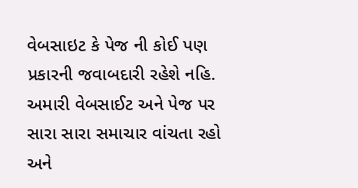વેબસાઇટ કે પેજ ની કોઈ પણ પ્રકારની જવાબદારી રહેશે નહિ. અમારી વેબસાઈટ અને પેજ પર સારા સારા સમાચાર વાંચતા રહો અને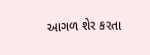આગળ શેર કરતા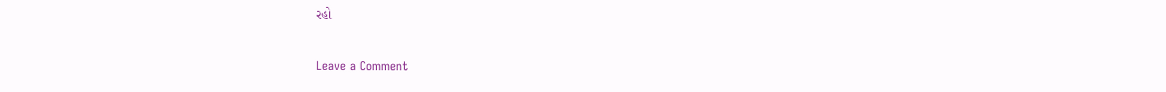રહો

Leave a Comment